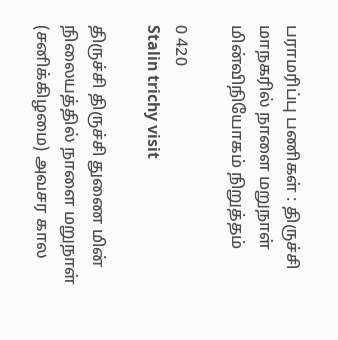பராமரிப்பு பணிகள் : திருச்சி மாநகரில் நாளை மறுநாள் மின்விநியோகம் நிறுத்தம்

0 420
Stalin trichy visit

திருச்சி திருச்சி துணை மின் நிலையத்தில் நாளை மறுநாள் (சனிக்கிழமை) அவசர கால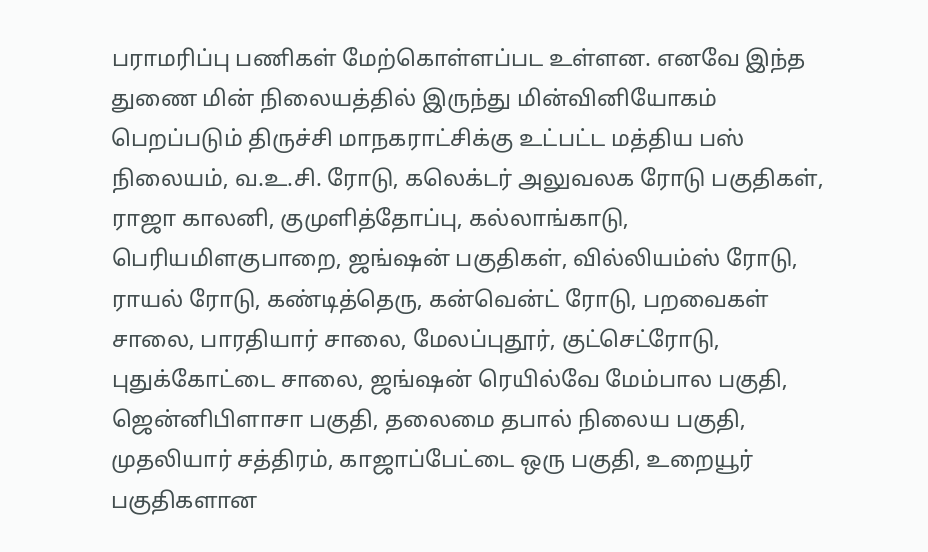பராமரிப்பு பணிகள் மேற்கொள்ளப்பட உள்ளன. எனவே இந்த துணை மின் நிலையத்தில் இருந்து மின்வினியோகம் பெறப்படும் திருச்சி மாநகராட்சிக்கு உட்பட்ட மத்திய பஸ் நிலையம், வ.உ.சி. ரோடு, கலெக்டர் அலுவலக ரோடு பகுதிகள், ராஜா காலனி, குமுளித்தோப்பு, கல்லாங்காடு, பெரியமிளகுபாறை, ஜங்ஷன் பகுதிகள், வில்லியம்ஸ் ரோடு, ராயல் ரோடு, கண்டித்தெரு, கன்வென்ட் ரோடு, பறவைகள் சாலை, பாரதியார் சாலை, மேலப்புதூர், குட்செட்ரோடு, புதுக்கோட்டை சாலை, ஜங்ஷன் ரெயில்வே மேம்பால பகுதி, ஜென்னிபிளாசா பகுதி, தலைமை தபால் நிலைய பகுதி, முதலியார் சத்திரம், காஜாப்பேட்டை ஒரு பகுதி, உறையூர் பகுதிகளான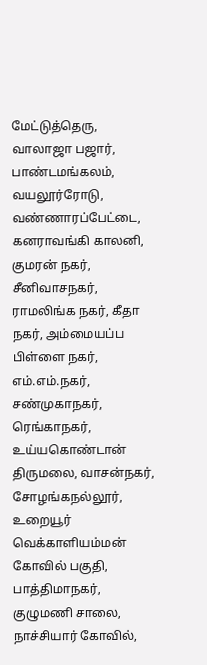மேட்டுத்தெரு, வாலாஜா பஜார், பாண்டமங்கலம், வயலூர்ரோடு, வண்ணாரப்பேட்டை, கனராவங்கி காலனி, குமரன் நகர், சீனிவாசநகர், ராமலிங்க நகர், கீதா நகர், அம்மையப்ப பிள்ளை நகர், எம்.எம்.நகர், சண்முகாநகர், ரெங்காநகர், உய்யகொண்டான் திருமலை, வாசன்நகர், சோழங்கநல்லூர், உறையூர் வெக்காளியம்மன் கோவில் பகுதி, பாத்திமாநகர், குழுமணி சாலை, நாச்சியார் கோவில்,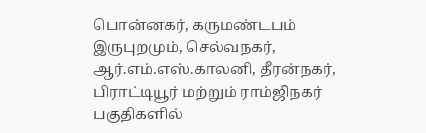பொன்னகர், கருமண்டபம் இருபுறமும், செல்வநகர், ஆர்.எம்.எஸ்.காலனி, தீரன்நகர், பிராட்டியூர் மற்றும் ராம்ஜிநகர் பகுதிகளில்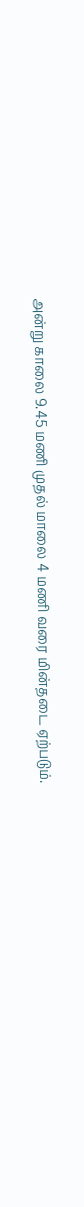அன்று காலை 9.45 மணி முதல் மாலை 4 மணி வரை மின்தடை ஏற்படும்.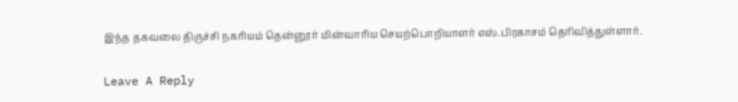இந்த தகவலை திருச்சி நகரியம் தென்னூர் மின்வாரிய செயற்பொறியாளர் எஸ்.பிரகாசம் தெரிவித்துள்ளார்.

Leave A Reply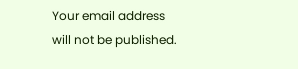Your email address will not be published.